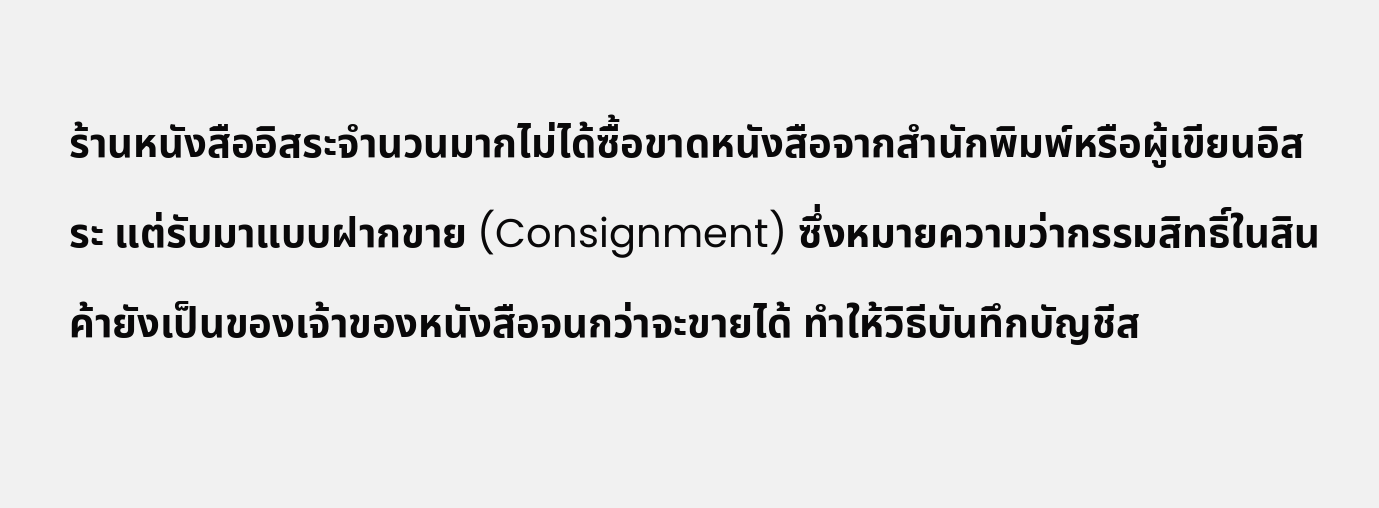ร้านหนังสืออิสระจำนวนมากไม่ได้ซื้อขาดหนังสือจากสำนักพิมพ์หรือผู้เขียนอิสระ แต่รับมาแบบฝากขาย (Consignment) ซึ่งหมายความว่ากรรมสิทธิ์ในสินค้ายังเป็นของเจ้าของหนังสือจนกว่าจะขายได้ ทำให้วิธีบันทึกบัญชีส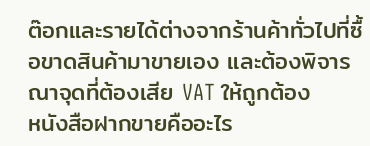ต๊อกและรายได้ต่างจากร้านค้าทั่วไปที่ซื้อขาดสินค้ามาขายเอง และต้องพิจารณาจุดที่ต้องเสีย VAT ให้ถูกต้อง
หนังสือฝากขายคืออะไร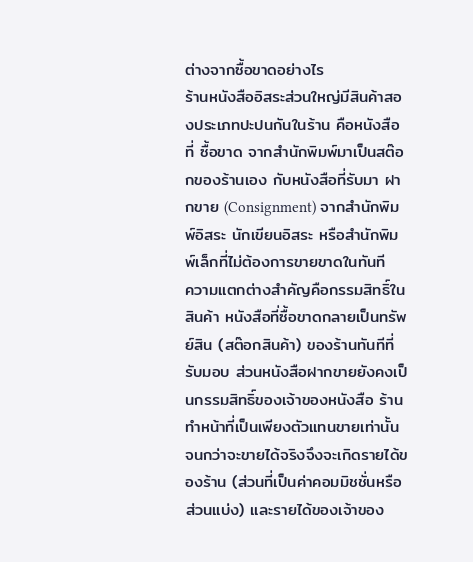ต่างจากซื้อขาดอย่างไร
ร้านหนังสืออิสระส่วนใหญ่มีสินค้าสองประเภทปะปนกันในร้าน คือหนังสือที่ ซื้อขาด จากสำนักพิมพ์มาเป็นสต๊อกของร้านเอง กับหนังสือที่รับมา ฝากขาย (Consignment) จากสำนักพิมพ์อิสระ นักเขียนอิสระ หรือสำนักพิมพ์เล็กที่ไม่ต้องการขายขาดในทันที
ความแตกต่างสำคัญคือกรรมสิทธิ์ในสินค้า หนังสือที่ซื้อขาดกลายเป็นทรัพย์สิน (สต๊อกสินค้า) ของร้านทันทีที่รับมอบ ส่วนหนังสือฝากขายยังคงเป็นกรรมสิทธิ์ของเจ้าของหนังสือ ร้านทำหน้าที่เป็นเพียงตัวแทนขายเท่านั้น จนกว่าจะขายได้จริงจึงจะเกิดรายได้ของร้าน (ส่วนที่เป็นค่าคอมมิชชั่นหรือส่วนแบ่ง) และรายได้ของเจ้าของ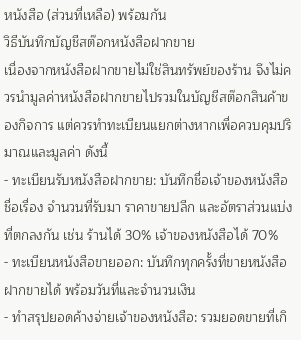หนังสือ (ส่วนที่เหลือ) พร้อมกัน
วิธีบันทึกบัญชีสต๊อกหนังสือฝากขาย
เนื่องจากหนังสือฝากขายไม่ใช่สินทรัพย์ของร้าน จึงไม่ควรนำมูลค่าหนังสือฝากขายไปรวมในบัญชีสต๊อกสินค้าของกิจการ แต่ควรทำทะเบียนแยกต่างหากเพื่อควบคุมปริมาณและมูลค่า ดังนี้
- ทะเบียนรับหนังสือฝากขาย: บันทึกชื่อเจ้าของหนังสือ ชื่อเรื่อง จำนวนที่รับมา ราคาขายปลีก และอัตราส่วนแบ่งที่ตกลงกัน เช่น ร้านได้ 30% เจ้าของหนังสือได้ 70%
- ทะเบียนหนังสือขายออก: บันทึกทุกครั้งที่ขายหนังสือฝากขายได้ พร้อมวันที่และจำนวนเงิน
- ทำสรุปยอดค้างจ่ายเจ้าของหนังสือ: รวมยอดขายที่เกิ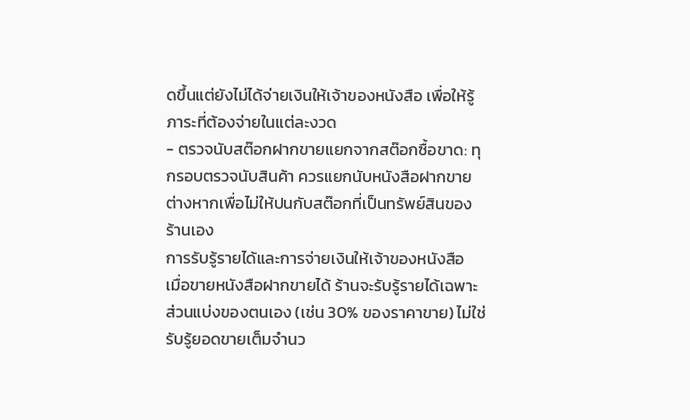ดขึ้นแต่ยังไม่ได้จ่ายเงินให้เจ้าของหนังสือ เพื่อให้รู้ภาระที่ต้องจ่ายในแต่ละงวด
- ตรวจนับสต๊อกฝากขายแยกจากสต๊อกซื้อขาด: ทุกรอบตรวจนับสินค้า ควรแยกนับหนังสือฝากขายต่างหากเพื่อไม่ให้ปนกับสต๊อกที่เป็นทรัพย์สินของร้านเอง
การรับรู้รายได้และการจ่ายเงินให้เจ้าของหนังสือ
เมื่อขายหนังสือฝากขายได้ ร้านจะรับรู้รายได้เฉพาะส่วนแบ่งของตนเอง (เช่น 30% ของราคาขาย) ไม่ใช่รับรู้ยอดขายเต็มจำนว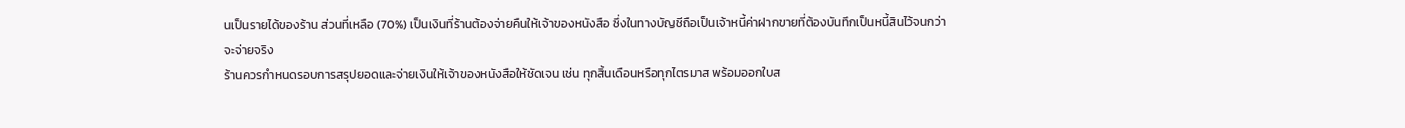นเป็นรายได้ของร้าน ส่วนที่เหลือ (70%) เป็นเงินที่ร้านต้องจ่ายคืนให้เจ้าของหนังสือ ซึ่งในทางบัญชีถือเป็นเจ้าหนี้ค่าฝากขายที่ต้องบันทึกเป็นหนี้สินไว้จนกว่าจะจ่ายจริง
ร้านควรกำหนดรอบการสรุปยอดและจ่ายเงินให้เจ้าของหนังสือให้ชัดเจน เช่น ทุกสิ้นเดือนหรือทุกไตรมาส พร้อมออกใบส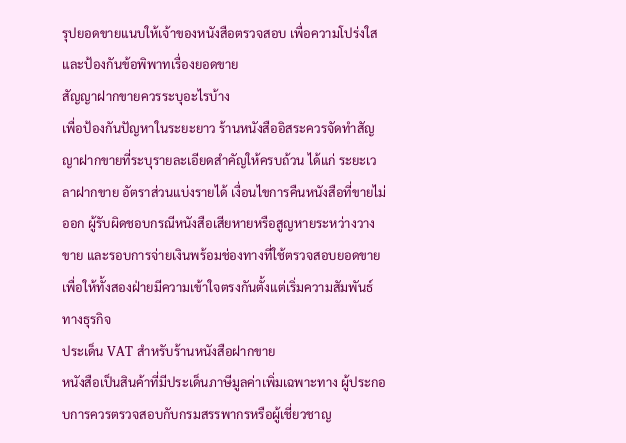รุปยอดขายแนบให้เจ้าของหนังสือตรวจสอบ เพื่อความโปร่งใสและป้องกันข้อพิพาทเรื่องยอดขาย
สัญญาฝากขายควรระบุอะไรบ้าง
เพื่อป้องกันปัญหาในระยะยาว ร้านหนังสืออิสระควรจัดทำสัญญาฝากขายที่ระบุรายละเอียดสำคัญให้ครบถ้วน ได้แก่ ระยะเวลาฝากขาย อัตราส่วนแบ่งรายได้ เงื่อนไขการคืนหนังสือที่ขายไม่ออก ผู้รับผิดชอบกรณีหนังสือเสียหายหรือสูญหายระหว่างวางขาย และรอบการจ่ายเงินพร้อมช่องทางที่ใช้ตรวจสอบยอดขาย เพื่อให้ทั้งสองฝ่ายมีความเข้าใจตรงกันตั้งแต่เริ่มความสัมพันธ์ทางธุรกิจ
ประเด็น VAT สำหรับร้านหนังสือฝากขาย
หนังสือเป็นสินค้าที่มีประเด็นภาษีมูลค่าเพิ่มเฉพาะทาง ผู้ประกอบการควรตรวจสอบกับกรมสรรพากรหรือผู้เชี่ยวชาญ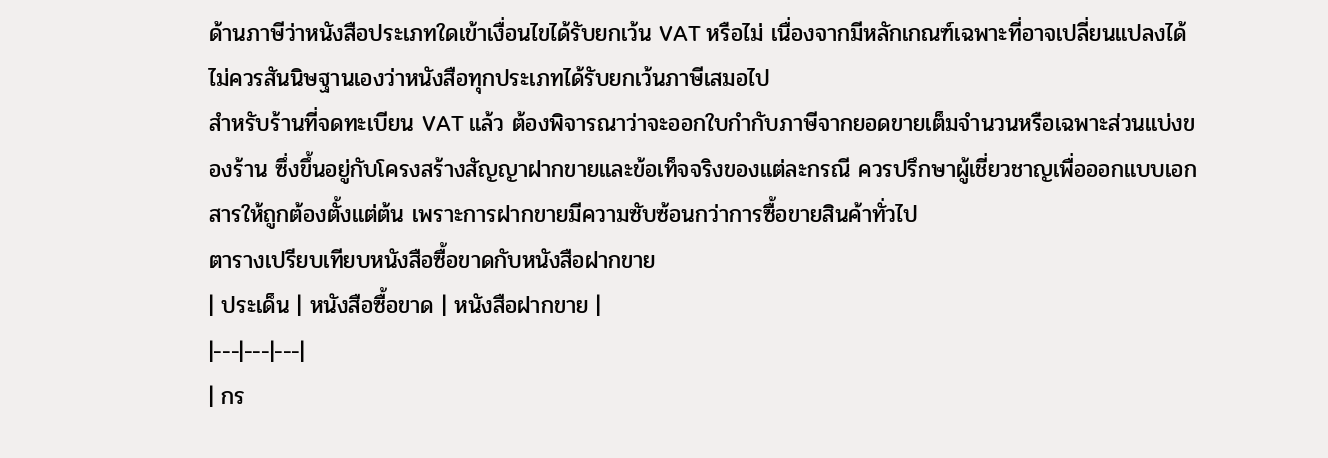ด้านภาษีว่าหนังสือประเภทใดเข้าเงื่อนไขได้รับยกเว้น VAT หรือไม่ เนื่องจากมีหลักเกณฑ์เฉพาะที่อาจเปลี่ยนแปลงได้ ไม่ควรสันนิษฐานเองว่าหนังสือทุกประเภทได้รับยกเว้นภาษีเสมอไป
สำหรับร้านที่จดทะเบียน VAT แล้ว ต้องพิจารณาว่าจะออกใบกำกับภาษีจากยอดขายเต็มจำนวนหรือเฉพาะส่วนแบ่งของร้าน ซึ่งขึ้นอยู่กับโครงสร้างสัญญาฝากขายและข้อเท็จจริงของแต่ละกรณี ควรปรึกษาผู้เชี่ยวชาญเพื่อออกแบบเอกสารให้ถูกต้องตั้งแต่ต้น เพราะการฝากขายมีความซับซ้อนกว่าการซื้อขายสินค้าทั่วไป
ตารางเปรียบเทียบหนังสือซื้อขาดกับหนังสือฝากขาย
| ประเด็น | หนังสือซื้อขาด | หนังสือฝากขาย |
|---|---|---|
| กร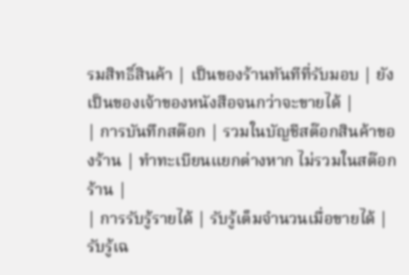รมสิทธิ์สินค้า | เป็นของร้านทันทีที่รับมอบ | ยังเป็นของเจ้าของหนังสือจนกว่าจะขายได้ |
| การบันทึกสต๊อก | รวมในบัญชีสต๊อกสินค้าของร้าน | ทำทะเบียนแยกต่างหาก ไม่รวมในสต๊อกร้าน |
| การรับรู้รายได้ | รับรู้เต็มจำนวนเมื่อขายได้ | รับรู้เฉ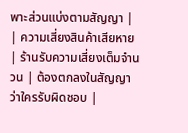พาะส่วนแบ่งตามสัญญา |
| ความเสี่ยงสินค้าเสียหาย | ร้านรับความเสี่ยงเต็มจำนวน | ต้องตกลงในสัญญาว่าใครรับผิดชอบ |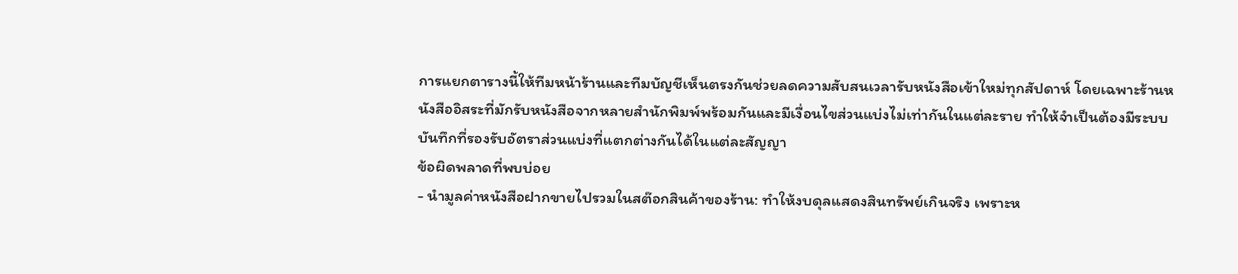การแยกตารางนี้ให้ทีมหน้าร้านและทีมบัญชีเห็นตรงกันช่วยลดความสับสนเวลารับหนังสือเข้าใหม่ทุกสัปดาห์ โดยเฉพาะร้านหนังสืออิสระที่มักรับหนังสือจากหลายสำนักพิมพ์พร้อมกันและมีเงื่อนไขส่วนแบ่งไม่เท่ากันในแต่ละราย ทำให้จำเป็นต้องมีระบบบันทึกที่รองรับอัตราส่วนแบ่งที่แตกต่างกันได้ในแต่ละสัญญา
ข้อผิดพลาดที่พบบ่อย
- นำมูลค่าหนังสือฝากขายไปรวมในสต๊อกสินค้าของร้าน: ทำให้งบดุลแสดงสินทรัพย์เกินจริง เพราะห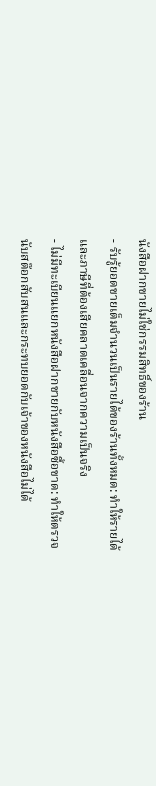นังสือฝากขายไม่ใช่กรรมสิทธิ์ของร้าน
- รับรู้ยอดขายเต็มจำนวนเป็นรายได้ของร้านทั้งหมด: ทำให้รายได้และภาษีที่ต้องเสียคลาดเคลื่อนจากความเป็นจริง
- ไม่มีทะเบียนแยกหนังสือฝากขายกับหนังสือซื้อขาด: ทำให้ตรวจนับสต๊อกสับสนและกระทบยอดกับเจ้าของหนังสือไม่ได้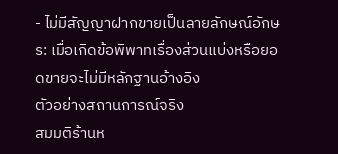- ไม่มีสัญญาฝากขายเป็นลายลักษณ์อักษร: เมื่อเกิดข้อพิพาทเรื่องส่วนแบ่งหรือยอดขายจะไม่มีหลักฐานอ้างอิง
ตัวอย่างสถานการณ์จริง
สมมติร้านห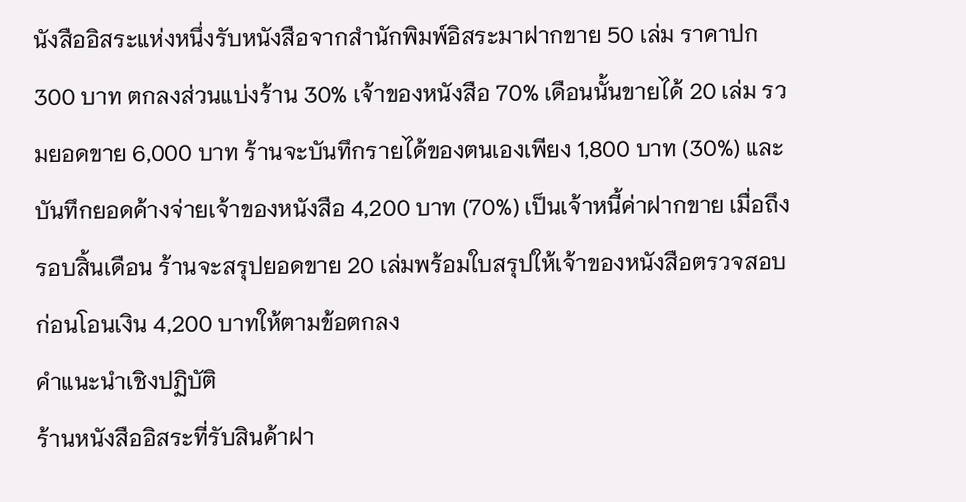นังสืออิสระแห่งหนึ่งรับหนังสือจากสำนักพิมพ์อิสระมาฝากขาย 50 เล่ม ราคาปก 300 บาท ตกลงส่วนแบ่งร้าน 30% เจ้าของหนังสือ 70% เดือนนั้นขายได้ 20 เล่ม รวมยอดขาย 6,000 บาท ร้านจะบันทึกรายได้ของตนเองเพียง 1,800 บาท (30%) และบันทึกยอดค้างจ่ายเจ้าของหนังสือ 4,200 บาท (70%) เป็นเจ้าหนี้ค่าฝากขาย เมื่อถึงรอบสิ้นเดือน ร้านจะสรุปยอดขาย 20 เล่มพร้อมใบสรุปให้เจ้าของหนังสือตรวจสอบก่อนโอนเงิน 4,200 บาทให้ตามข้อตกลง
คำแนะนำเชิงปฏิบัติ
ร้านหนังสืออิสระที่รับสินค้าฝา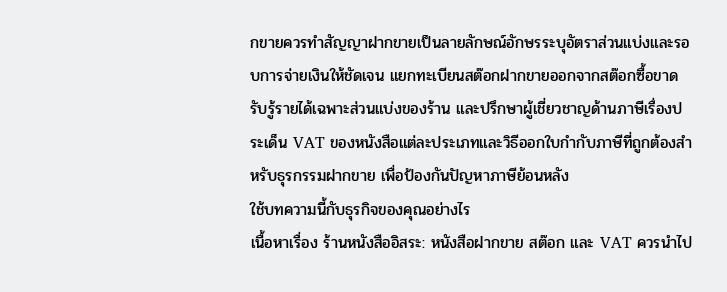กขายควรทำสัญญาฝากขายเป็นลายลักษณ์อักษรระบุอัตราส่วนแบ่งและรอบการจ่ายเงินให้ชัดเจน แยกทะเบียนสต๊อกฝากขายออกจากสต๊อกซื้อขาด รับรู้รายได้เฉพาะส่วนแบ่งของร้าน และปรึกษาผู้เชี่ยวชาญด้านภาษีเรื่องประเด็น VAT ของหนังสือแต่ละประเภทและวิธีออกใบกำกับภาษีที่ถูกต้องสำหรับธุรกรรมฝากขาย เพื่อป้องกันปัญหาภาษีย้อนหลัง
ใช้บทความนี้กับธุรกิจของคุณอย่างไร
เนื้อหาเรื่อง ร้านหนังสืออิสระ: หนังสือฝากขาย สต๊อก และ VAT ควรนำไป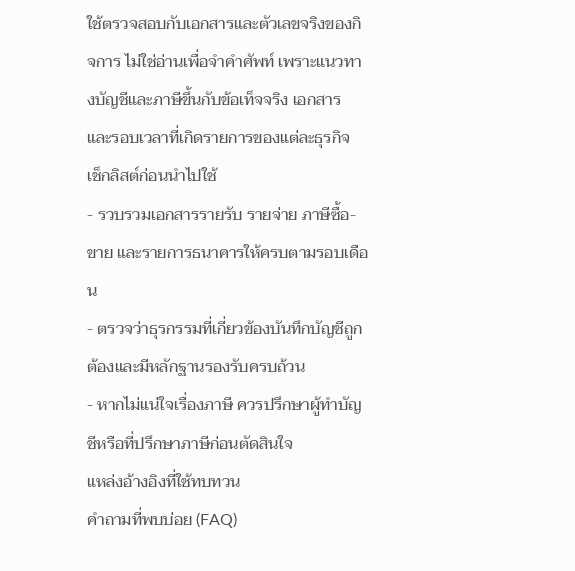ใช้ตรวจสอบกับเอกสารและตัวเลขจริงของกิจการ ไม่ใช่อ่านเพื่อจำคำศัพท์ เพราะแนวทางบัญชีและภาษีขึ้นกับข้อเท็จจริง เอกสาร และรอบเวลาที่เกิดรายการของแต่ละธุรกิจ
เช็กลิสต์ก่อนนำไปใช้
- รวบรวมเอกสารรายรับ รายจ่าย ภาษีซื้อ-ขาย และรายการธนาคารให้ครบตามรอบเดือน
- ตรวจว่าธุรกรรมที่เกี่ยวข้องบันทึกบัญชีถูกต้องและมีหลักฐานรองรับครบถ้วน
- หากไม่แน่ใจเรื่องภาษี ควรปรึกษาผู้ทำบัญชีหรือที่ปรึกษาภาษีก่อนตัดสินใจ
แหล่งอ้างอิงที่ใช้ทบทวน
คำถามที่พบบ่อย (FAQ)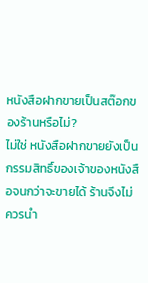หนังสือฝากขายเป็นสต๊อกของร้านหรือไม่?
ไม่ใช่ หนังสือฝากขายยังเป็นกรรมสิทธิ์ของเจ้าของหนังสือจนกว่าจะขายได้ ร้านจึงไม่ควรนำ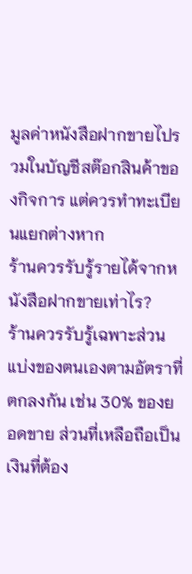มูลค่าหนังสือฝากขายไปรวมในบัญชีสต๊อกสินค้าของกิจการ แต่ควรทำทะเบียนแยกต่างหาก
ร้านควรรับรู้รายได้จากหนังสือฝากขายเท่าไร?
ร้านควรรับรู้เฉพาะส่วนแบ่งของตนเองตามอัตราที่ตกลงกัน เช่น 30% ของยอดขาย ส่วนที่เหลือถือเป็นเงินที่ต้อง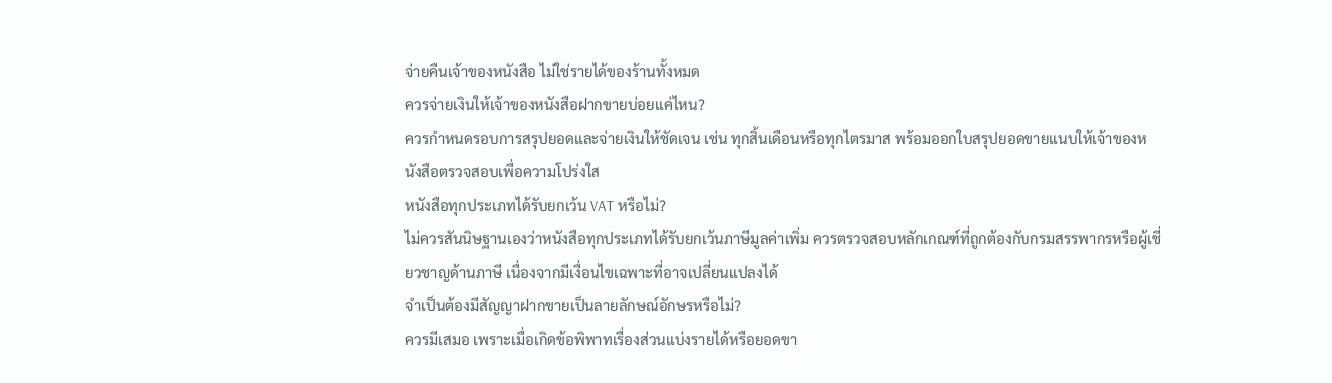จ่ายคืนเจ้าของหนังสือ ไม่ใช่รายได้ของร้านทั้งหมด
ควรจ่ายเงินให้เจ้าของหนังสือฝากขายบ่อยแค่ไหน?
ควรกำหนดรอบการสรุปยอดและจ่ายเงินให้ชัดเจน เช่น ทุกสิ้นเดือนหรือทุกไตรมาส พร้อมออกใบสรุปยอดขายแนบให้เจ้าของหนังสือตรวจสอบเพื่อความโปร่งใส
หนังสือทุกประเภทได้รับยกเว้น VAT หรือไม่?
ไม่ควรสันนิษฐานเองว่าหนังสือทุกประเภทได้รับยกเว้นภาษีมูลค่าเพิ่ม ควรตรวจสอบหลักเกณฑ์ที่ถูกต้องกับกรมสรรพากรหรือผู้เชี่ยวชาญด้านภาษี เนื่องจากมีเงื่อนไขเฉพาะที่อาจเปลี่ยนแปลงได้
จำเป็นต้องมีสัญญาฝากขายเป็นลายลักษณ์อักษรหรือไม่?
ควรมีเสมอ เพราะเมื่อเกิดข้อพิพาทเรื่องส่วนแบ่งรายได้หรือยอดขา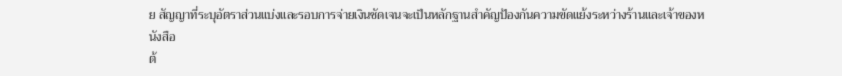ย สัญญาที่ระบุอัตราส่วนแบ่งและรอบการจ่ายเงินชัดเจนจะเป็นหลักฐานสำคัญป้องกันความขัดแย้งระหว่างร้านและเจ้าของหนังสือ
ต้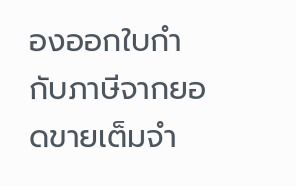องออกใบกำกับภาษีจากยอดขายเต็มจำ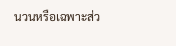นวนหรือเฉพาะส่ว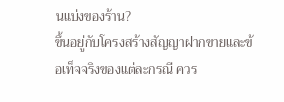นแบ่งของร้าน?
ขึ้นอยู่กับโครงสร้างสัญญาฝากขายและข้อเท็จจริงของแต่ละกรณี ควร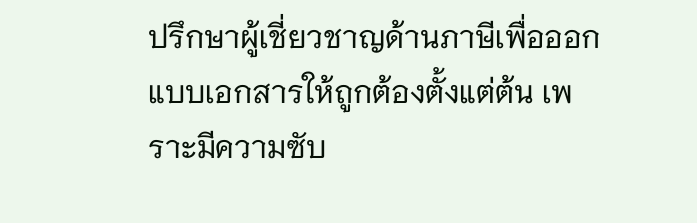ปรึกษาผู้เชี่ยวชาญด้านภาษีเพื่อออกแบบเอกสารให้ถูกต้องตั้งแต่ต้น เพราะมีความซับ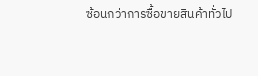ซ้อนกว่าการซื้อขายสินค้าทั่วไป